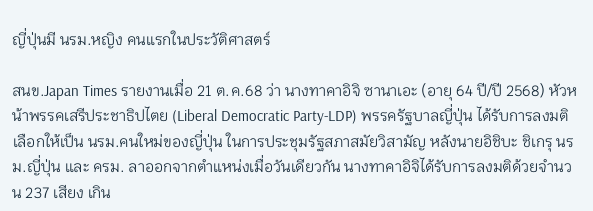ญี่ปุ่นมี นรม.หญิง คนแรกในประวัติศาสตร์

สนข.Japan Times รายงานเมื่อ 21 ต.ค.68 ว่า นางทาคาอิจิ ซานาเอะ (อายุ 64 ปี/ปี 2568) หัวหน้าพรรคเสรีประชาธิปไตย (Liberal Democratic Party-LDP) พรรครัฐบาลญี่ปุ่น ได้รับการลงมติเลือกให้เป็น นรม.คนใหม่ของญี่ปุ่น ในการประชุมรัฐสภาสมัยวิสามัญ หลังนายอิชิบะ ชิเกรุ นรม.ญี่ปุ่น และ ครม. ลาออกจากตำแหน่งเมื่อวันเดียวกัน นางทาคาอิจิได้รับการลงมติด้วยจำนวน 237 เสียง เกิน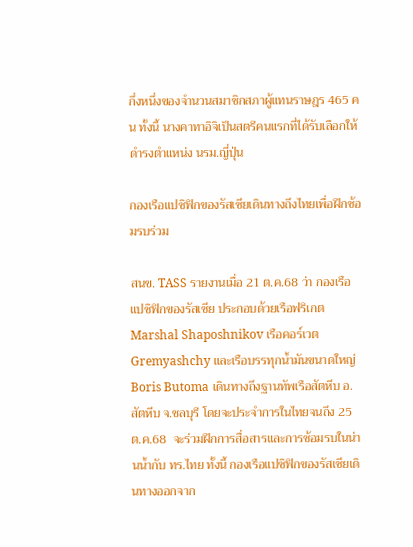กึ่งหนึ่งของจำนวนสมาชิกสภาผู้แทนราษฎร 465 คน ทั้งนี้ นางคาทาอิจิเป็นสตรีคนแรกที่ได้รับเลือกให้ดำรงตำแหน่ง นรม.ญี่ปุ่น

กองเรือแปซิฟิกของรัสเซียเดินทางถึงไทยเพื่อฝึกซ้อมรบร่วม

สนข. TASS รายงานเมื่อ 21 ต.ค.68 ว่า กองเรือแปซิฟิกของรัสเซีย ประกอบด้วยเรือฟริเกต Marshal Shaposhnikov เรือคอร์เวต Gremyashchy และเรือบรรทุกน้ำมันขนาดใหญ่ Boris Butoma เดินทางถึงฐานทัพเรือสัตหีบ อ.สัตหีบ จ.ชลบุรี โดยจะประจำการในไทยจนถึง 25 ต.ค.68  จะร่วมฝึกการสื่อสารและการซ้อมรบในน่านน้ำกับ ทร.ไทย ทั้งนี้ กองเรือแปซิฟิกของรัสเซียเดินทางออกจาก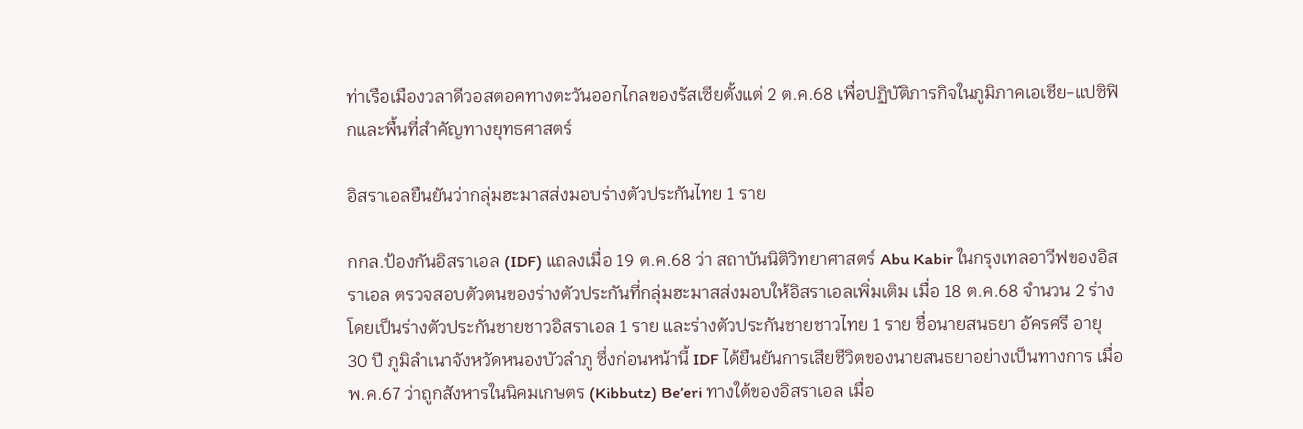ท่าเรือเมืองวลาดีวอสตอคทางตะวันออกไกลของรัสเซียตั้งแต่ 2 ต.ค.68 เพื่อปฏิบัติภารกิจในภูมิภาคเอเชีย-แปซิฟิกและพื้นที่สำคัญทางยุทธศาสตร์

อิสราเอลยืนยันว่ากลุ่มฮะมาสส่งมอบร่างตัวประกันไทย 1 ราย

กกล.ป้องกันอิสราเอล (IDF) แถลงเมื่อ 19 ต.ค.68 ว่า สถาบันนิติวิทยาศาสตร์ Abu Kabir ในกรุงเทลอาวีฟของอิสราเอล ตรวจสอบตัวตนของร่างตัวประกันที่กลุ่มฮะมาสส่งมอบให้อิสราเอลเพิ่มเติม เมื่อ 18 ต.ค.68 จำนวน 2 ร่าง โดยเป็นร่างตัวประกันชายชาวอิสราเอล 1 ราย และร่างตัวประกันชายชาวไทย 1 ราย ชื่อนายสนธยา อัครศรี อายุ 30 ปี ภูมิลำเนาจังหวัดหนองบัวลำภู ซึ่งก่อนหน้านี้ IDF ได้ยืนยันการเสียชีวิตของนายสนธยาอย่างเป็นทางการ เมื่อ พ.ค.67 ว่าถูกสังหารในนิคมเกษตร (Kibbutz) Be’eri ทางใต้ของอิสราเอล เมื่อ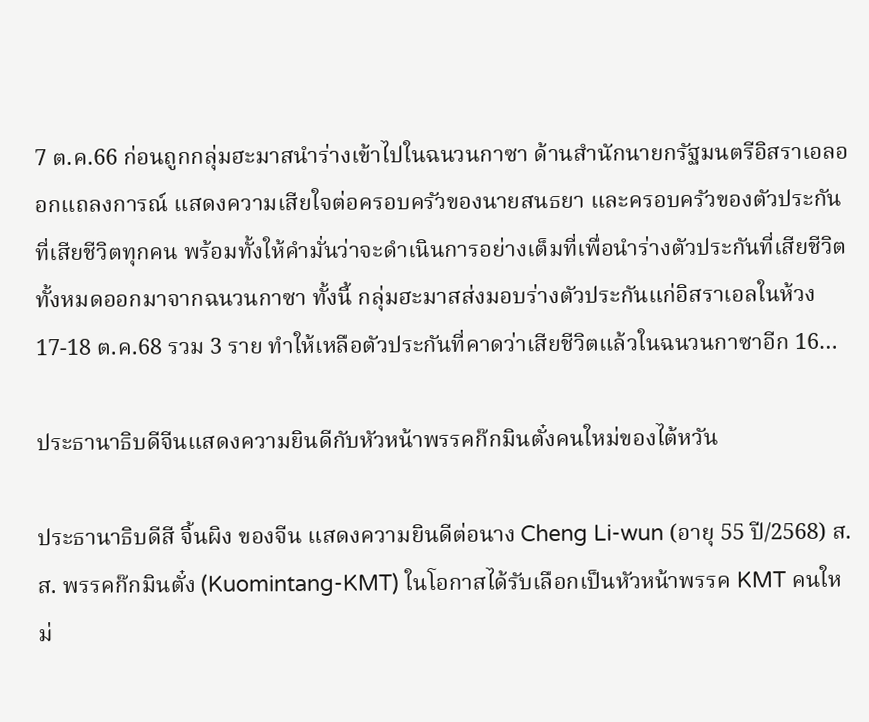7 ต.ค.66 ก่อนถูกกลุ่มฮะมาสนำร่างเข้าไปในฉนวนกาซา ด้านสำนักนายกรัฐมนตรีอิสราเอลออกแถลงการณ์ แสดงความเสียใจต่อครอบครัวของนายสนธยา และครอบครัวของตัวประกันที่เสียชีวิตทุกคน พร้อมทั้งให้คำมั่นว่าจะดำเนินการอย่างเต็มที่เพื่อนำร่างตัวประกันที่เสียชีวิตทั้งหมดออกมาจากฉนวนกาซา ทั้งนี้ กลุ่มฮะมาสส่งมอบร่างตัวประกันแก่อิสราเอลในห้วง 17-18 ต.ค.68 รวม 3 ราย ทำให้เหลือตัวประกันที่คาดว่าเสียชีวิตแล้วในฉนวนกาซาอีก 16…

ประธานาธิบดีจีนแสดงความยินดีกับหัวหน้าพรรคก๊กมินตั๋งคนใหม่ของไต้หวัน

ประธานาธิบดีสี จิ้นผิง ของจีน แสดงความยินดีต่อนาง Cheng Li-wun (อายุ 55 ปี/2568) ส.ส. พรรคก๊กมินตั๋ง (Kuomintang-KMT) ในโอกาสได้รับเลือกเป็นหัวหน้าพรรค KMT คนใหม่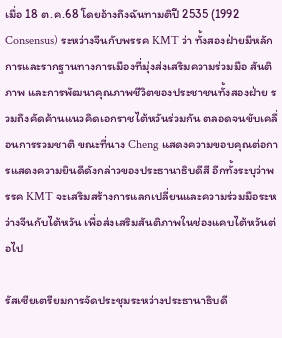เมื่อ 18 ต.ค.68 โดยอ้างถึงฉันทามติปี 2535 (1992 Consensus) ระหว่างจีนกับพรรค KMT ว่า ทั้งสองฝ่ายมีหลักการและรากฐานทางการเมืองที่มุ่งส่งเสริมความร่วมมือ สันติภาพ และการพัฒนาคุณภาพชีวิตของประชาชนทั้งสองฝ่าย รวมถึงคัดค้านแนวคิดเอกราชไต้หวันร่วมกัน ตลอดจนขับเคลื่อนการรวมชาติ ขณะที่นาง Cheng แสดงความขอบคุณต่อการแสดงความยินดีดังกล่าวของประธานาธิบดีสี อีกทั้งระบุว่าพรรค KMT จะเสริมสร้างการแลกเปลี่ยนและความร่วมมือระหว่างจีนกับไต้หวัน เพื่อส่งเสริมสันติภาพในช่องแคบไต้หวันต่อไป

รัสเซียเตรียมการจัดประชุมระหว่างประธานาธิบดี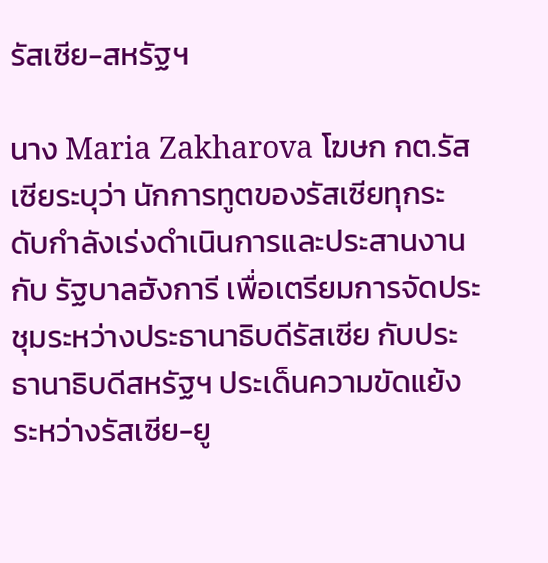รัสเซีย-สหรัฐฯ

นาง Maria Zakharova โฆษก กต.รัสเซียระบุว่า นักการทูตของรัสเซียทุกระดับกำลังเร่งดำเนินการและประสานงานกับ รัฐบาลฮังการี เพื่อเตรียมการจัดประชุมระหว่างประธานาธิบดีรัสเซีย กับประธานาธิบดีสหรัฐฯ ประเด็นความขัดแย้งระหว่างรัสเซีย-ยู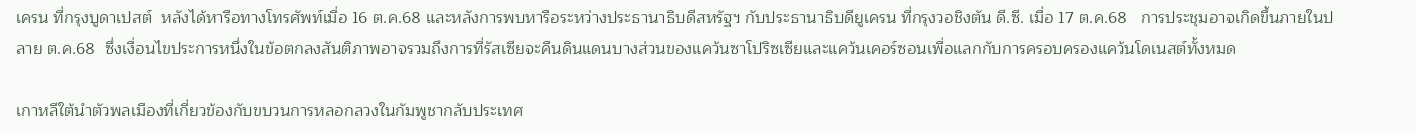เครน ที่กรุงบูดาเปสต์  หลังได้หารือทางโทรศัพท์เมื่อ 16 ต.ค.68 และหลังการพบหารือระหว่างประธานาธิบดีสหรัฐฯ กับประธานาธิบดียูเครน ที่กรุงวอชิงตัน ดี.ซี. เมื่อ 17 ต.ค.68   การประชุมอาจเกิดขึ้นภายในปลาย ต.ค.68  ซึ่งเงื่อนไขประการหนึ่งในข้อตกลงสันติภาพอาจรวมถึงการที่รัสเซียจะคืนดินแดนบางส่วนของแคว้นซาโปริซเซียและแคว้นเคอร์ซอนเพื่อแลกกับการครอบครองแคว้นโดเนสต์ทั้งหมด

เกาหลีใต้นำตัวพลเมืองที่เกี่ยวข้องกับขบวนการหลอกลวงในกัมพูชากลับประเทศ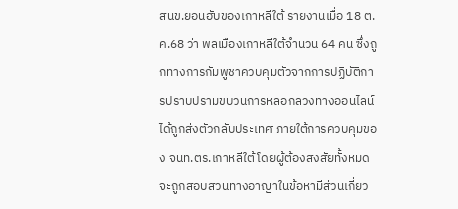สนข.ยอนฮับของเกาหลีใต้ รายงานเมื่อ 18 ต.ค.68 ว่า พลเมืองเกาหลีใต้จำนวน 64 คน ซึ่งถูกทางการกัมพูชาควบคุมตัวจากการปฏิบัติการปราบปรามขบวนการหลอกลวงทางออนไลน์ ได้ถูกส่งตัวกลับประเทศ ภายใต้การควบคุมของ จนท.ตร.เกาหลีใต้ โดยผู้ต้องสงสัยทั้งหมดจะถูกสอบสวนทางอาญาในข้อหามีส่วนเกี่ยว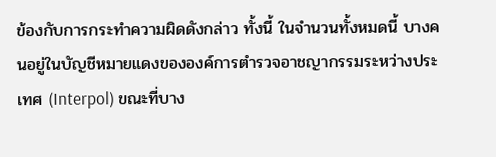ข้องกับการกระทำความผิดดังกล่าว ทั้งนี้ ในจำนวนทั้งหมดนี้ บางคนอยู่ในบัญชีหมายแดงขององค์การตำรวจอาชญากรรมระหว่างประเทศ (Interpol) ขณะที่บาง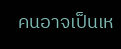คนอาจเป็นเห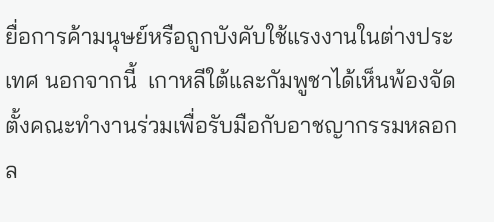ยื่อการค้ามนุษย์หรือถูกบังคับใช้แรงงานในต่างประเทศ นอกจากนี้  เกาหลีใต้และกัมพูชาได้เห็นพ้องจัดตั้งคณะทำงานร่วมเพื่อรับมือกับอาชญากรรมหลอกล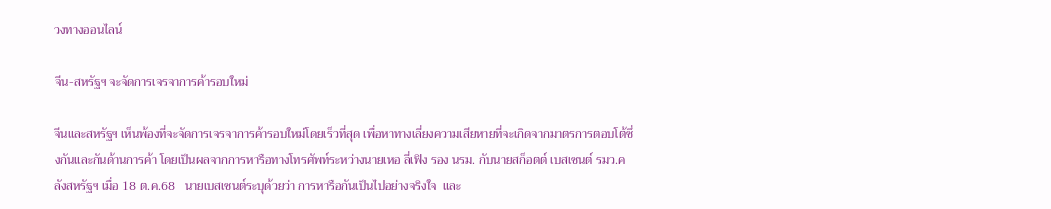วงทางออนไลน์

จีน-สหรัฐฯ จะจัดการเจรจาการค้ารอบใหม่

จีนและสหรัฐฯ เห็นพ้องที่จะจัดการเจรจาการค้ารอบใหม่โดยเร็วที่สุด เพื่อหาทางเลี่ยงความเสียหายที่จะเกิดจากมาตรการตอบโต้ซึ่งกันและกันด้านการค้า โดยเป็นผลจากการหารือทางโทรศัพท์ระหว่างนายเหอ ลี่เฟิง รอง นรม. กับนายสก็อตต์ เบสเซนต์ รมว.คลังสหรัฐฯ เมื่อ 18 ต.ค.68   นายเบสเซนต์ระบุด้วยว่า การหารือกันเป็นไปอย่างจริงใจ  และ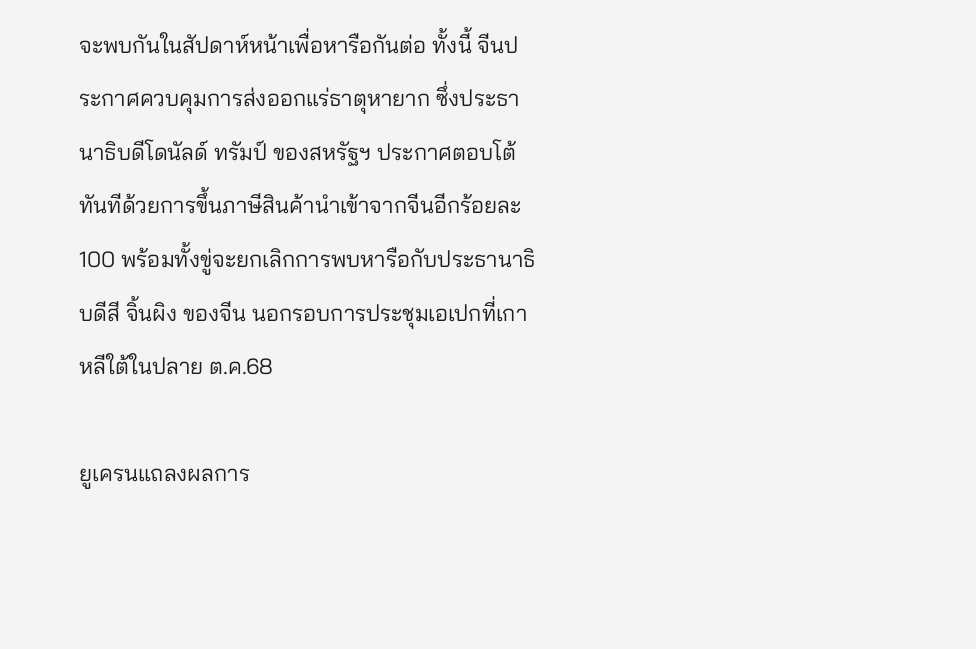จะพบกันในสัปดาห์หน้าเพื่อหารือกันต่อ ทั้งนี้ จีนประกาศควบคุมการส่งออกแร่ธาตุหายาก ซึ่งประธานาธิบดีโดนัลด์ ทรัมป์ ของสหรัฐฯ ประกาศตอบโต้ทันทีด้วยการขึ้นภาษีสินค้านำเข้าจากจีนอีกร้อยละ 100 พร้อมทั้งขู่จะยกเลิกการพบหารือกับประธานาธิบดีสี จิ้นผิง ของจีน นอกรอบการประชุมเอเปกที่เกาหลีใต้ในปลาย ต.ค.68

ยูเครนแถลงผลการ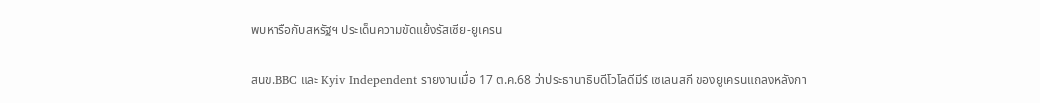พบหารือกับสหรัฐฯ ประเด็นความขัดแย้งรัสเซีย-ยูเครน

สนข.BBC และ Kyiv Independent รายงานเมื่อ 17 ต.ค.68 ว่าประธานาธิบดีโวโลดีมีร์ เซเลนสกี ของยูเครนแถลงหลังกา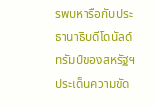รพบหารือกับประธานาธิบดีโดนัลด์ ทรัมป์ของสหรัฐฯ ประเด็นความขัด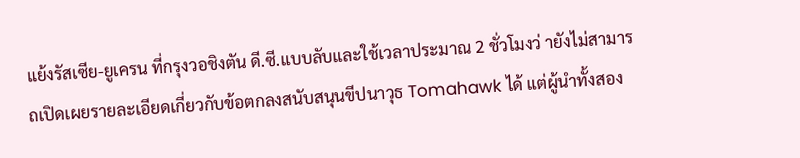แย้งรัสเซีย-ยูเครน ที่กรุงวอชิงตัน ดี.ซี.แบบลับและใช้เวลาประมาณ 2 ชั่วโมงว่ ายังไม่สามารถเปิดเผยรายละเอียดเกี่ยวกับข้อตกลงสนับสนุนขีปนาวุธ Tomahawk ได้ แต่ผู้นำทั้งสอง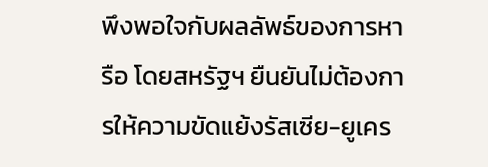พึงพอใจกับผลลัพธ์ของการหารือ โดยสหรัฐฯ ยืนยันไม่ต้องการให้ความขัดแย้งรัสเซีย-ยูเคร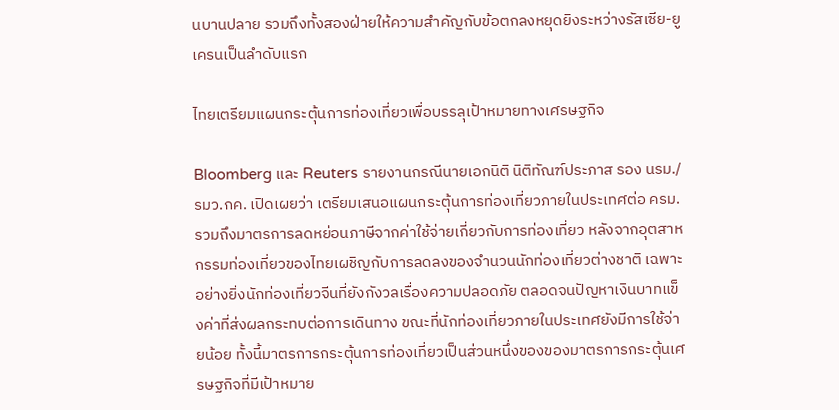นบานปลาย รวมถึงทั้งสองฝ่ายให้ความสำคัญกับข้อตกลงหยุดยิงระหว่างรัสเซีย-ยูเครนเป็นลำดับแรก

ไทยเตรียมแผนกระตุ้นการท่องเที่ยวเพื่อบรรลุเป้าหมายทางเศรษฐกิจ

Bloomberg และ Reuters รายงานกรณีนายเอกนิติ นิติทัณฑ์ประภาส รอง นรม./รมว.กค. เปิดเผยว่า เตรียมเสนอแผนกระตุ้นการท่องเที่ยวภายในประเทศต่อ ครม. รวมถึงมาตรการลดหย่อนภาษีจากค่าใช้จ่ายเกี่ยวกับการท่องเที่ยว หลังจากอุตสาหกรรมท่องเที่ยวของไทยเผชิญกับการลดลงของจำนวนนักท่องเที่ยวต่างชาติ เฉพาะอย่างยิ่งนักท่องเที่ยวจีนที่ยังกังวลเรื่องความปลอดภัย ตลอดจนปัญหาเงินบาทแข็งค่าที่ส่งผลกระทบต่อการเดินทาง ขณะที่นักท่องเที่ยวภายในประเทศยังมีการใช้จ่ายน้อย ทั้งนี้มาตรการกระตุ้นการท่องเที่ยวเป็นส่วนหนึ่งของของมาตรการกระตุ้นเศรษฐกิจที่มีเป้าหมาย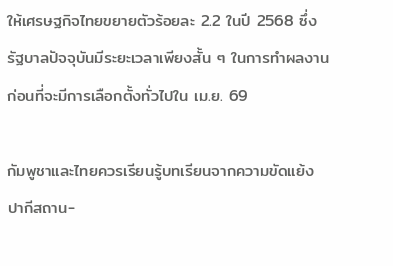ให้เศรษฐกิจไทยขยายตัวร้อยละ 2.2 ในปี 2568 ซึ่งรัฐบาลปัจจุบันมีระยะเวลาเพียงสั้น ๆ ในการทำผลงาน ก่อนที่จะมีการเลือกตั้งทั่วไปใน เม.ย. 69

กัมพูชาและไทยควรเรียนรู้บทเรียนจากความขัดแย้งปากีสถาน-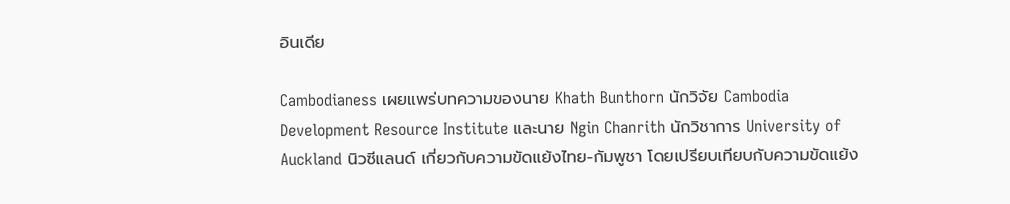อินเดีย

Cambodianess เผยแพร่บทความของนาย Khath Bunthorn นักวิจัย Cambodia Development Resource Institute และนาย Ngin Chanrith นักวิชาการ University of Auckland นิวซีแลนด์ เกี่ยวกับความขัดแย้งไทย-กัมพูชา โดยเปรียบเทียบกับความขัดแย้ง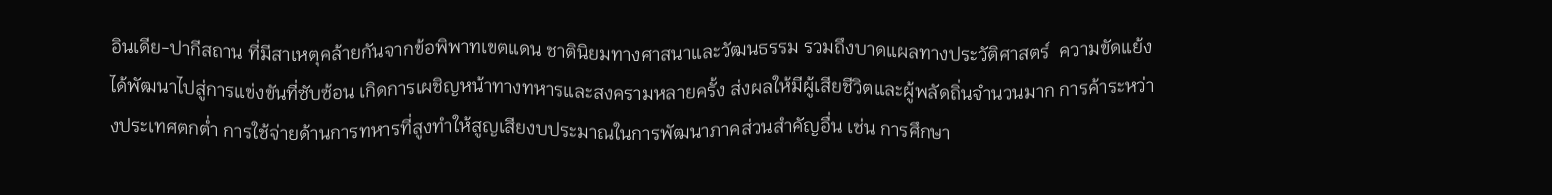อินเดีย-ปากีสถาน ที่มีสาเหตุคล้ายกันจากข้อพิพาทเขตแดน ชาตินิยมทางศาสนาและวัฒนธรรม รวมถึงบาดแผลทางประวัติศาสตร์  ความขัดแย้งได้พัฒนาไปสู่การแข่งขันที่ซับซ้อน เกิดการเผชิญหน้าทางทหารและสงครามหลายครั้ง ส่งผลให้มีผู้เสียชีวิตและผู้พลัดถิ่นจำนวนมาก การค้าระหว่างประเทศตกต่ำ การใช้จ่ายด้านการทหารที่สูงทำให้สูญเสียงบประมาณในการพัฒนาภาคส่วนสำคัญอื่น เช่น การศึกษา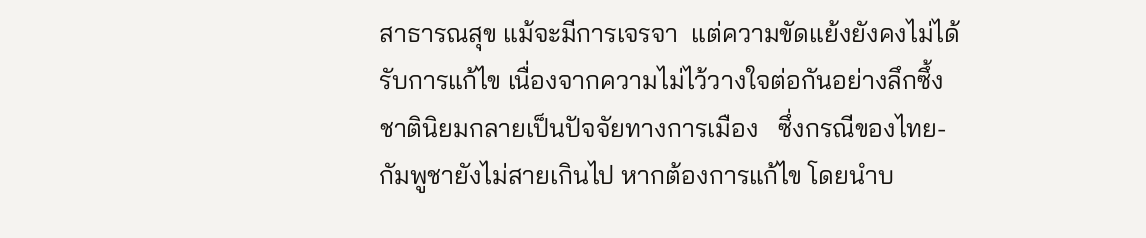สาธารณสุข แม้จะมีการเจรจา  แต่ความขัดแย้งยังคงไม่ได้รับการแก้ไข เนื่องจากความไม่ไว้วางใจต่อกันอย่างลึกซึ้ง ชาตินิยมกลายเป็นปัจจัยทางการเมือง   ซึ่งกรณีของไทย-กัมพูชายังไม่สายเกินไป หากต้องการแก้ไข โดยนำบ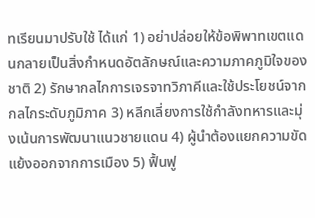ทเรียนมาปรับใช้ ได้แก่ 1) อย่าปล่อยให้ข้อพิพาทเขตแดนกลายเป็นสิ่งกำหนดอัตลักษณ์และความภาคภูมิใจของชาติ 2) รักษากลไกการเจรจาทวิภาคีและใช้ประโยชน์จากกลไกระดับภูมิภาค 3) หลีกเลี่ยงการใช้กำลังทหารและมุ่งเน้นการพัฒนาแนวชายแดน 4) ผู้นำต้องแยกความขัดแย้งออกจากการเมือง 5) ฟื้นฟู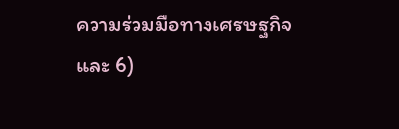ความร่วมมือทางเศรษฐกิจ และ 6)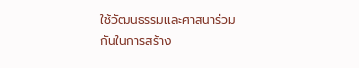ใช้วัฒนธรรมและศาสนาร่วมกันในการสร้าง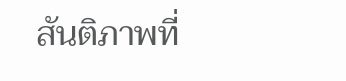สันติภาพที่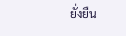ยั่งยืน